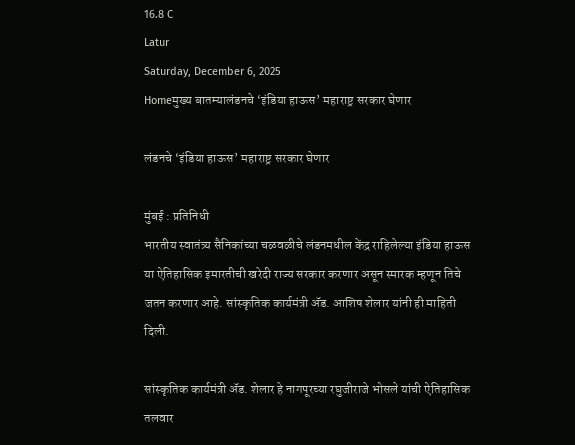16.8 C
Latur
Saturday, December 6, 2025
Homeमुख्य बातम्यालंडनचे ‘इंडिया हाऊस’ महाराष्ट्र सरकार घेणार

लंडनचे ‘इंडिया हाऊस’ महाराष्ट्र सरकार घेणार

मुंबई : प्रतिनिधी
भारतीय स्वातंत्र्य सैनिकांच्या चळवळीचे लंडनमधील केंद्र राहिलेल्या इंडिया हाऊस या ऐतिहासिक इमारतीची खरेदी राज्य सरकार करणार असून स्मारक म्हणून तिचे जतन करणार आहे. सांस्कृतिक कार्यमंत्री अ‍ॅड. आशिष शेलार यांनी ही माहिती दिली.

सांस्कृतिक कार्यमंत्री अ‍ॅड. शेलार हे नागपूरच्या रघुजीराजे भोसले यांची ऐतिहासिक तलवार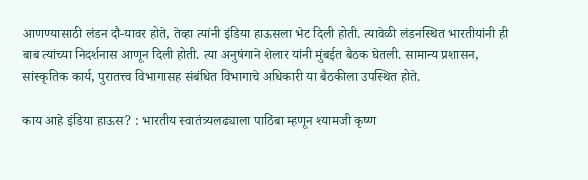आणण्यासाठी लंडन दौ-यावर होते, तेव्हा त्यांनी इंडिया हाऊसला भेट दिली होती. त्यावेळी लंडनस्थित भारतीयांनी ही बाब त्यांच्या निदर्शनास आणून दिली होती. त्या अनुषंगाने शेलार यांनी मुंबईत बैठक घेतली. सामान्य प्रशासन, सांस्कृतिक कार्य, पुरातत्त्व विभागासह संबंधित विभागाचे अधिकारी या बैठकीला उपस्थित होते.

काय आहे इंडिया हाऊस? : भारतीय स्वातंत्र्यलढ्याला पाठिंबा म्हणून श्यामजी कृष्ण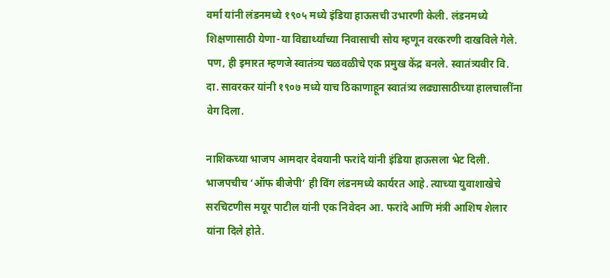वर्मा यांनी लंडनमध्ये १९०५ मध्ये इंडिया हाऊसची उभारणी केली. लंडनमध्ये शिक्षणासाठी येणा-या विद्यार्थ्यांच्या निवासाची सोय म्हणून वरकरणी दाखविले गेले. पण, ही इमारत म्हणजे स्वातंत्र्य चळवळीचे एक प्रमुख केंद्र बनले. स्वातंत्र्यवीर वि. दा. सावरकर यांनी १९०७ मध्ये याच ठिकाणाहून स्वातंत्र्य लढ्यासाठीच्या हालचालींना वेग दिला.

नाशिकच्या भाजप आमदार देवयानी फरांदे यांनी इंडिया हाऊसला भेट दिली. भाजपचीच ‘ऑफ बीजेपी’ ही विंग लंडनमध्ये कार्यरत आहे. त्याच्या युवाशाखेचे सरचिटणीस मयूर पाटील यांनी एक निवेदन आ. फरांदे आणि मंत्री आशिष शेलार यांना दिले होते.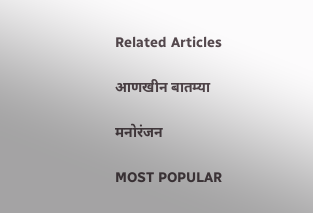Related Articles

आणखीन बातम्या

मनोरंजन

MOST POPULAR